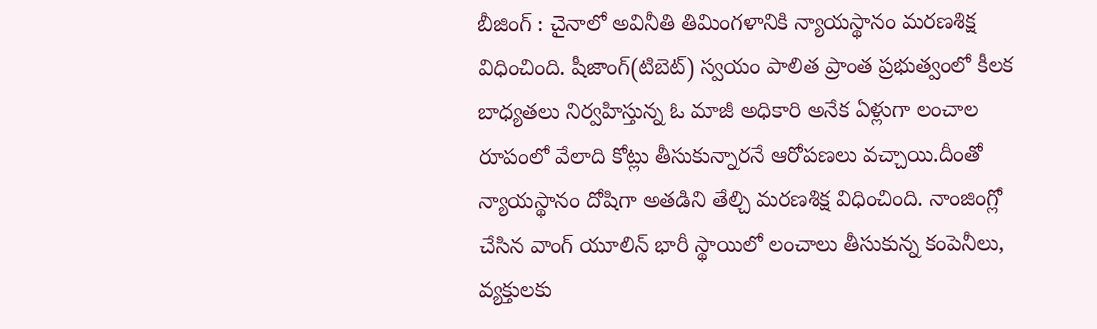బీజింగ్ : చైనాలో అవినీతి తిమింగళానికి న్యాయస్థానం మరణశిక్ష విధించింది. షీజాంగ్(టిబెట్) స్వయం పాలిత ప్రాంత ప్రభుత్వంలో కీలక బాధ్యతలు నిర్వహిస్తున్న ఓ మాజీ అధికారి అనేక ఏళ్లుగా లంచాల రూపంలో వేలాది కోట్లు తీసుకున్నారనే ఆరోపణలు వచ్చాయి.దీంతో న్యాయస్థానం దోషిగా అతడిని తేల్చి మరణశిక్ష విధించింది. నాంజింగ్లో చేసిన వాంగ్ యూలిన్ భారీ స్థాయిలో లంచాలు తీసుకున్న కంపెనీలు, వ్యక్తులకు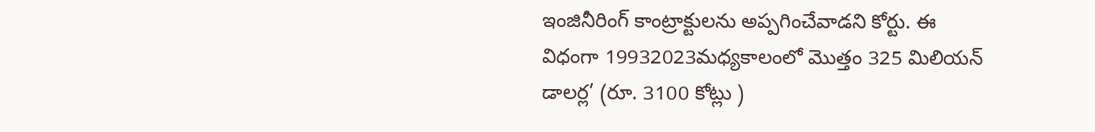ఇంజినీరింగ్ కాంట్రాక్టులను అప్పగించేవాడని కోర్టు. ఈ విధంగా 19932023మధ్యకాలంలో మొత్తం 325 మిలియన్ డాలర్ల’ (రూ. 3100 కోట్లు )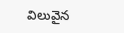విలువైన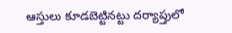ఆస్తులు కూడబెట్టినట్టు దర్యాప్తులో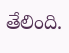తేలింది.